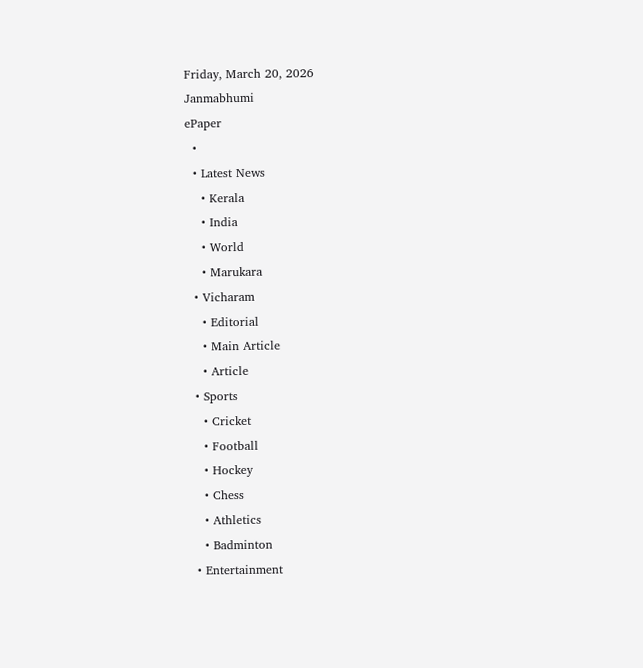Friday, March 20, 2026
Janmabhumi
ePaper
  •
  • Latest News
    • Kerala
    • India
    • World
    • Marukara
  • Vicharam
    • Editorial
    • Main Article
    • Article
  • Sports
    • Cricket
    • Football
    • Hockey
    • Chess
    • Athletics
    • Badminton
  • Entertainment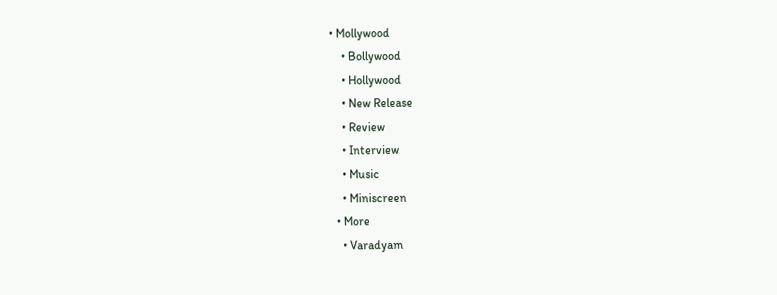• Mollywood
    • Bollywood
    • Hollywood
    • New Release
    • Review
    • Interview
    • Music
    • Miniscreen
  • More
    • Varadyam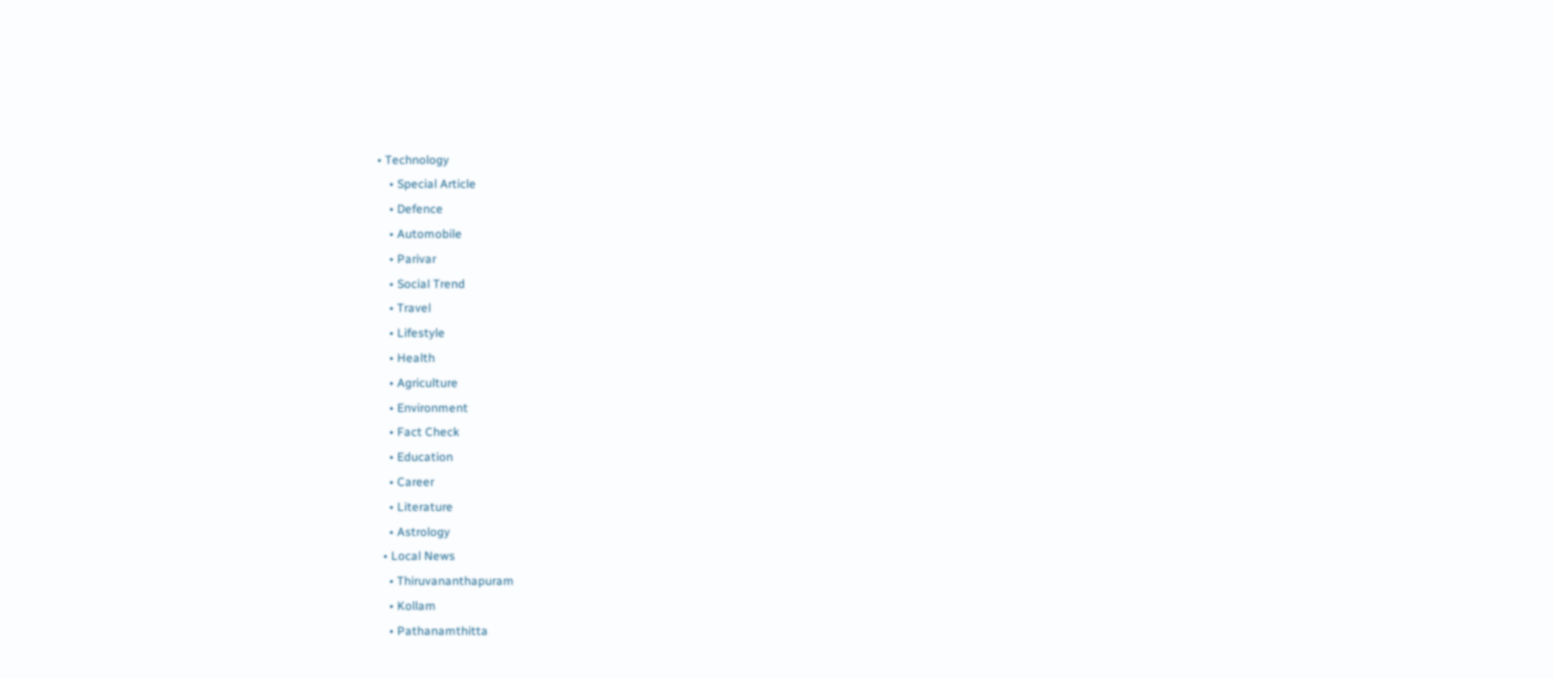• Technology
    • Special Article
    • Defence
    • Automobile
    • Parivar
    • Social Trend
    • Travel
    • Lifestyle
    • Health
    • Agriculture
    • Environment
    • Fact Check
    • Education
    • Career
    • Literature
    • Astrology
  • Local News
    • Thiruvananthapuram
    • Kollam
    • Pathanamthitta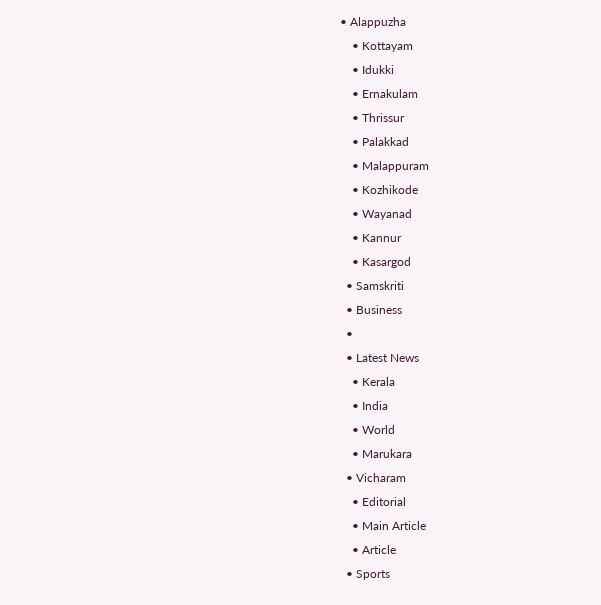• Alappuzha
    • Kottayam
    • Idukki
    • Ernakulam
    • Thrissur
    • Palakkad
    • Malappuram
    • Kozhikode
    • Wayanad
    • Kannur
    • Kasargod
  • Samskriti
  • Business
  •
  • Latest News
    • Kerala
    • India
    • World
    • Marukara
  • Vicharam
    • Editorial
    • Main Article
    • Article
  • Sports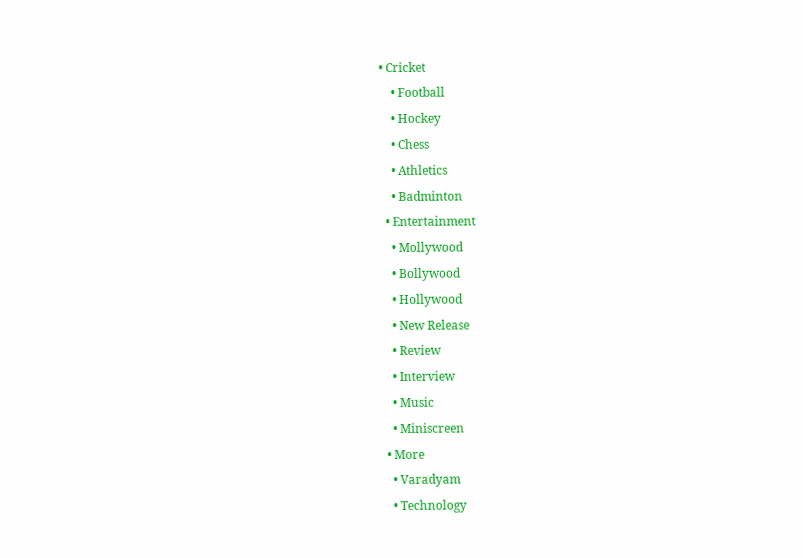• Cricket
    • Football
    • Hockey
    • Chess
    • Athletics
    • Badminton
  • Entertainment
    • Mollywood
    • Bollywood
    • Hollywood
    • New Release
    • Review
    • Interview
    • Music
    • Miniscreen
  • More
    • Varadyam
    • Technology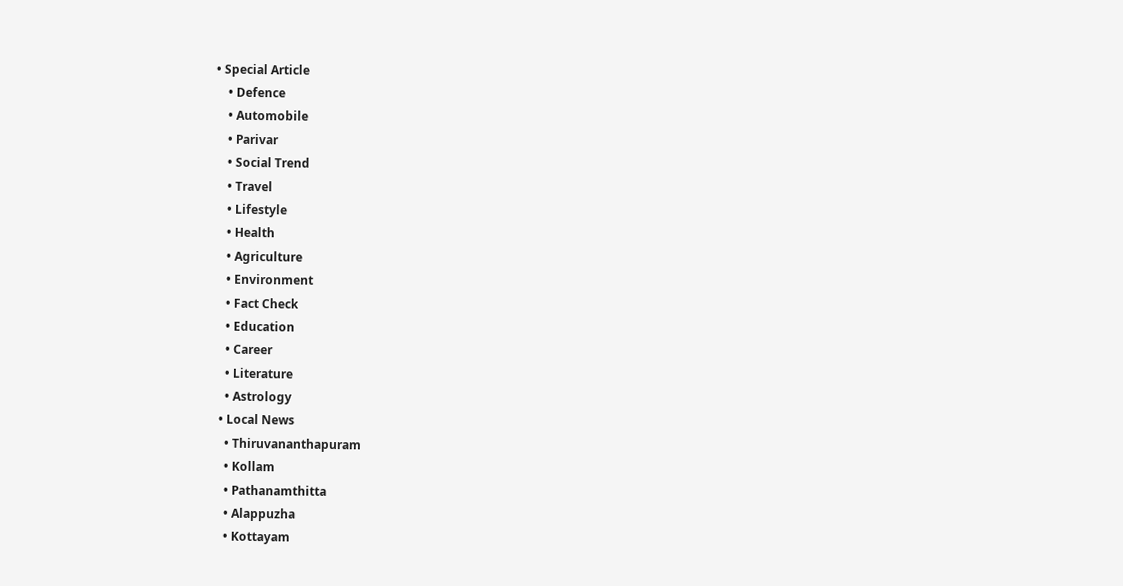• Special Article
    • Defence
    • Automobile
    • Parivar
    • Social Trend
    • Travel
    • Lifestyle
    • Health
    • Agriculture
    • Environment
    • Fact Check
    • Education
    • Career
    • Literature
    • Astrology
  • Local News
    • Thiruvananthapuram
    • Kollam
    • Pathanamthitta
    • Alappuzha
    • Kottayam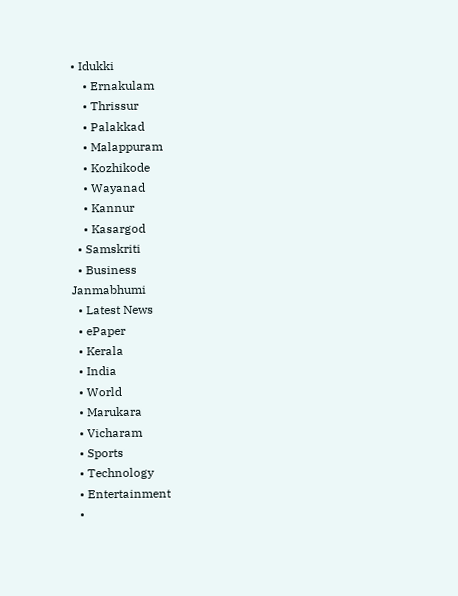• Idukki
    • Ernakulam
    • Thrissur
    • Palakkad
    • Malappuram
    • Kozhikode
    • Wayanad
    • Kannur
    • Kasargod
  • Samskriti
  • Business
Janmabhumi
  • Latest News
  • ePaper
  • Kerala
  • India
  • World
  • Marukara
  • Vicharam
  • Sports
  • Technology
  • Entertainment
  •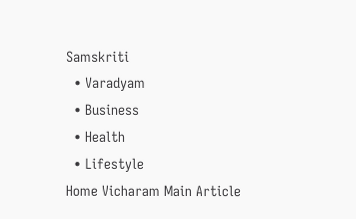Samskriti
  • Varadyam
  • Business
  • Health
  • Lifestyle
Home Vicharam Main Article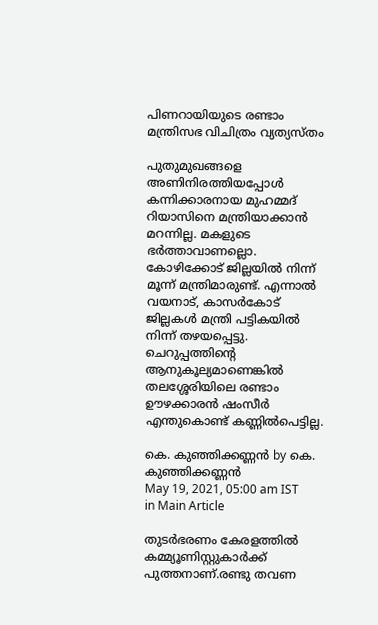പിണറായിയുടെ രണ്ടാം മന്ത്രിസഭ വിചിത്രം വ്യത്യസ്തം

പുതുമുഖങ്ങളെ അണിനിരത്തിയപ്പോള്‍ കന്നിക്കാരനായ മുഹമ്മദ് റിയാസിനെ മന്ത്രിയാക്കാന്‍ മറന്നില്ല. മകളുടെ ഭര്‍ത്താവാണല്ലൊ. കോഴിക്കോട് ജില്ലയില്‍ നിന്ന് മൂന്ന് മന്ത്രിമാരുണ്ട്. എന്നാല്‍ വയനാട്, കാസര്‍കോട് ജില്ലകള്‍ മന്ത്രി പട്ടികയില്‍ നിന്ന് തഴയപ്പെട്ടു. ചെറുപ്പത്തിന്റെ ആനുകൂല്യമാണെങ്കില്‍ തലശ്ശേരിയിലെ രണ്ടാം ഊഴക്കാരന്‍ ഷംസീര്‍ എന്തുകൊണ്ട് കണ്ണില്‍പെട്ടില്ല.

കെ. കുഞ്ഞിക്കണ്ണന്‍ by കെ. കുഞ്ഞിക്കണ്ണന്‍
May 19, 2021, 05:00 am IST
in Main Article

തുടര്‍ഭരണം കേരളത്തില്‍ കമ്മ്യൂണിസ്റ്റുകാര്‍ക്ക് പുത്തനാണ്.രണ്ടു തവണ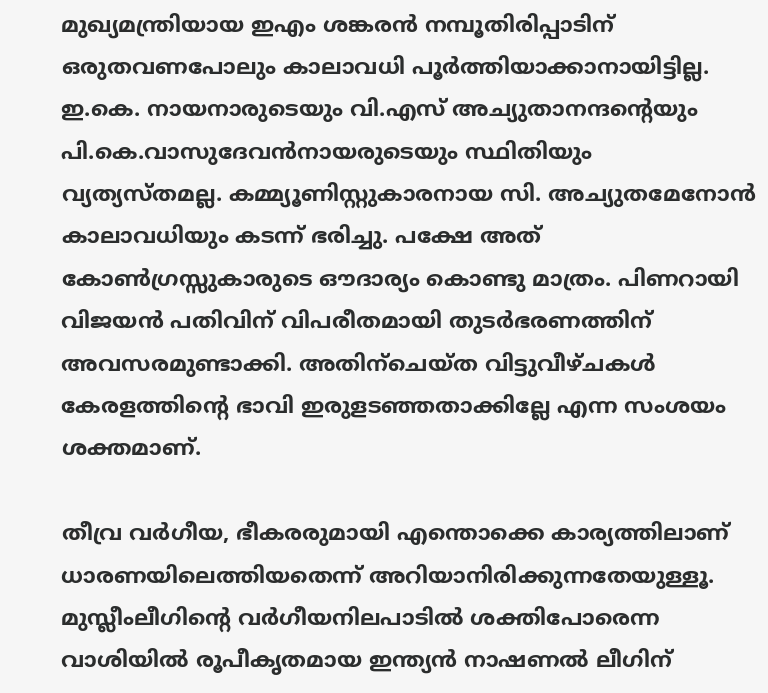മുഖ്യമന്ത്രിയായ ഇഎം ശങ്കരന്‍ നമ്പൂതിരിപ്പാടിന് ഒരുതവണപോലും കാലാവധി പൂര്‍ത്തിയാക്കാനായിട്ടില്ല. ഇ.കെ. നായനാരുടെയും വി.എസ് അച്യുതാനന്ദന്റെയും പി.കെ.വാസുദേവന്‍നായരുടെയും സ്ഥിതിയും വ്യത്യസ്തമല്ല. കമ്മ്യൂണിസ്റ്റുകാരനായ സി. അച്യുതമേനോന്‍ കാലാവധിയും കടന്ന് ഭരിച്ചു. പക്ഷേ അത് കോണ്‍ഗ്രസ്സുകാരുടെ ഔദാര്യം കൊണ്ടു മാത്രം. പിണറായി വിജയന്‍ പതിവിന് വിപരീതമായി തുടര്‍ഭരണത്തിന് അവസരമുണ്ടാക്കി. അതിന്‌ചെയ്ത വിട്ടുവീഴ്ചകള്‍ കേരളത്തിന്റെ ഭാവി ഇരുളടഞ്ഞതാക്കില്ലേ എന്ന സംശയം ശക്തമാണ്.

തീവ്ര വര്‍ഗീയ, ഭീകരരുമായി എന്തൊക്കെ കാര്യത്തിലാണ് ധാരണയിലെത്തിയതെന്ന് അറിയാനിരിക്കുന്നതേയുള്ളൂ. മുസ്ലീംലീഗിന്റെ വര്‍ഗീയനിലപാടില്‍ ശക്തിപോരെന്ന വാശിയില്‍ രൂപീകൃതമായ ഇന്ത്യന്‍ നാഷണല്‍ ലീഗിന്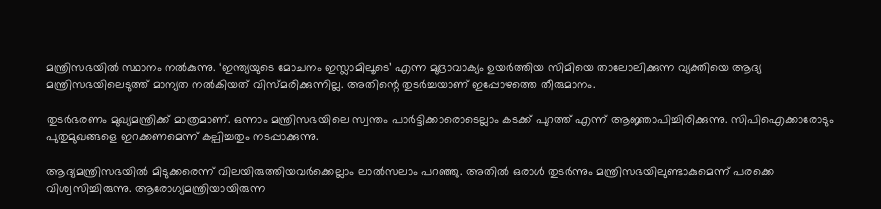മന്ത്രിസഭയില്‍ സ്ഥാനം നല്‍കുന്നു. ‘ഇന്ത്യയുടെ മോചനം ഇസ്ലാമിലൂടെ’ എന്ന മുദ്രാവാക്യം ഉയര്‍ത്തിയ സിമിയെ താലോലിക്കുന്ന വ്യക്തിയെ ആദ്യ മന്ത്രിസഭയിലെടുത്ത് മാന്യത നല്‍കിയത് വിസ്മരിക്കുന്നില്ല. അതിന്റെ തുടര്‍ച്ചയാണ് ഇപ്പോഴത്തെ തീരുമാനം.

തുടര്‍ഭരണം മുഖ്യമന്ത്രിക്ക് മാത്രമാണ്. ഒന്നാം മന്ത്രിസഭയിലെ സ്വന്തം പാര്‍ട്ടിക്കാരൊടെല്ലാം കടക്ക് പുറത്ത് എന്ന് ആജ്ഞാപിച്ചിരിക്കുന്നു. സിപിഐക്കാരോടും പുതുമുഖങ്ങളെ ഇറക്കണമെന്ന് കല്പിച്ചതും നടപ്പാക്കുന്നു.

ആദ്യമന്ത്രിസഭയില്‍ മിടുക്കരെന്ന് വിലയിരുത്തിയവര്‍ക്കെല്ലാം ലാല്‍സലാം പറഞ്ഞു. അതില്‍ ഒരാള്‍ തുടര്‍ന്നും മന്ത്രിസഭയിലുണ്ടാകുമെന്ന് പരക്കെ വിശ്വസിച്ചിരുന്നു. ആരോഗ്യമന്ത്രിയായിരുന്ന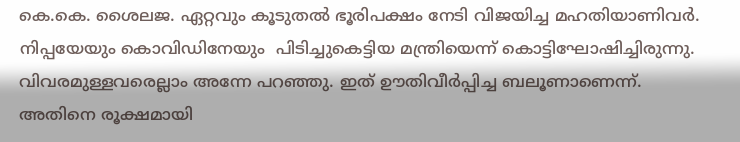കെ.കെ. ശൈലജ. ഏറ്റവും കൂടുതല്‍ ഭൂരിപക്ഷം നേടി വിജയിച്ച മഹതിയാണിവര്‍. നിപ്പയേയും കൊവിഡിനേയും  പിടിച്ചുകെട്ടിയ മന്ത്രിയെന്ന് കൊട്ടിഘോഷിച്ചിരുന്നു. വിവരമുള്ളവരെല്ലാം അന്നേ പറഞ്ഞു. ഇത് ഊതിവീര്‍പ്പിച്ച ബലൂണാണെന്ന്. അതിനെ രൂക്ഷമായി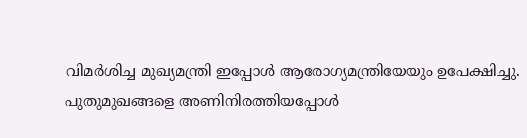വിമര്‍ശിച്ച മുഖ്യമന്ത്രി ഇപ്പോള്‍ ആരോഗ്യമന്ത്രിയേയും ഉപേക്ഷിച്ചു. പുതുമുഖങ്ങളെ അണിനിരത്തിയപ്പോള്‍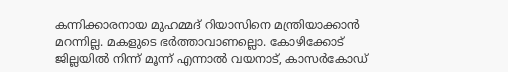കന്നിക്കാരനായ മുഹമ്മദ് റിയാസിനെ മന്ത്രിയാക്കാന്‍ മറന്നില്ല. മകളുടെ ഭര്‍ത്താവാണല്ലൊ. കോഴിക്കോട് ജില്ലയില്‍ നിന്ന് മൂന്ന് എന്നാല്‍ വയനാട്, കാസര്‍കോഡ്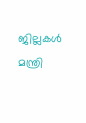ജില്ലകള്‍ മന്ത്രി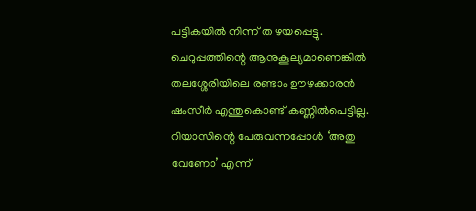പട്ടികയില്‍ നിന്ന് ത ഴയപ്പെട്ടു. ചെറുപ്പത്തിന്റെ ആനുകൂല്യമാണെങ്കില്‍ തലശ്ശേരിയിലെ രണ്ടാം ഊഴക്കാരന്‍ ഷംസീര്‍ എന്തുകൊണ്ട് കണ്ണില്‍പെട്ടില്ല. റിയാസിന്റെ പേരുവന്നപ്പോള്‍ ‘അതു വേണോ’ എന്ന്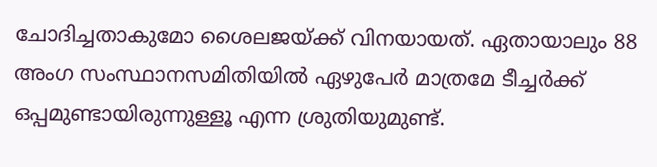ചോദിച്ചതാകുമോ ശൈലജയ്‌ക്ക് വിനയായത്. ഏതായാലും 88 അംഗ സംസ്ഥാനസമിതിയില്‍ ഏഴുപേര്‍ മാത്രമേ ടീച്ചര്‍ക്ക് ഒപ്പമുണ്ടായിരുന്നുള്ളൂ എന്ന ശ്രുതിയുമുണ്ട്.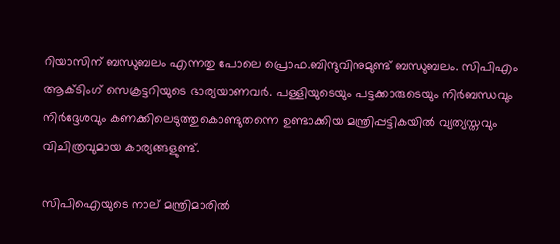റിയാസിന് ബന്ധുബലം എന്നതു പോലെ പ്രൊഫ.ബിന്ദുവിനുമുണ്ട് ബന്ധുബലം. സിപിഎം ആക്ടിംഗ് സെക്രട്ടറിയുടെ ഭാര്യയാണവര്‍. പള്ളിയുടെയും പട്ടക്കാരുടെയും നിര്‍ബന്ധവും നിര്‍ദ്ദേശവും കണക്കിലെടുത്തുകൊണ്ടുതന്നെ ഉണ്ടാക്കിയ മന്ത്രിപ്പട്ടികയില്‍ വ്യത്യസ്തവും വിചിത്രവുമായ കാര്യങ്ങളുണ്ട്.

സിപിഐയുടെ നാല് മന്ത്രിമാരില്‍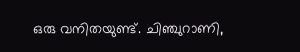ഒരു വനിതയുണ്ട്. ചിഞ്ചുറാണി,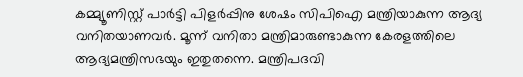കമ്മ്യൂണിസ്റ്റ് പാര്‍ട്ടി പിളര്‍പ്പിനു ശേഷം സിപിഐ മന്ത്രിയാകുന്ന ആദ്യ വനിതയാണവര്‍. മൂന്ന് വനിതാ മന്ത്രിമാരുണ്ടാകുന്ന കേരളത്തിലെ ആദ്യമന്ത്രിസഭയും ഇതുതന്നെ. മന്ത്രിപദവി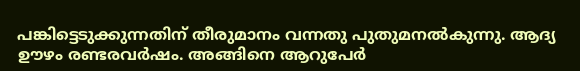പങ്കിട്ടെടുക്കുന്നതിന് തീരുമാനം വന്നതു പുതുമനല്‍കുന്നു. ആദ്യ ഊഴം രണ്ടരവര്‍ഷം. അങ്ങിനെ ആറുപേര്‍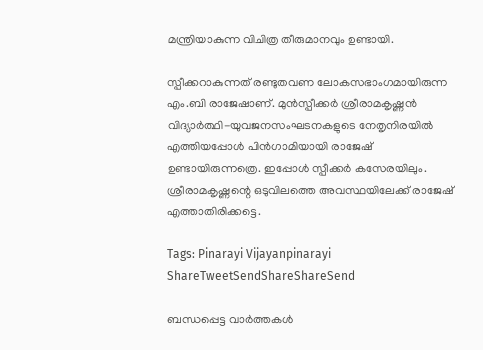മന്ത്രിയാകുന്ന വിചിത്ര തീരുമാനവും ഉണ്ടായി.

സ്പീക്കറാകുന്നത് രണ്ടുതവണ ലോകസഭാംഗമായിരുന്ന എം.ബി രാജേഷാണ്. മുന്‍സ്പീക്കര്‍ ശ്രീരാമകൃഷ്ണന്‍ വിദ്യാര്‍ത്ഥി-യുവജനസംഘടനകളുടെ നേതൃനിരയില്‍ എത്തിയപ്പോള്‍ പിന്‍ഗാമിയായി രാജേഷ് ഉണ്ടായിരുന്നത്രെ. ഇപ്പോള്‍ സ്പീക്കര്‍ കസേരയിലും. ശ്രീരാമകൃഷ്ണന്റെ ഒടുവിലത്തെ അവസ്ഥയിലേക്ക് രാജേഷ് എത്താതിരിക്കട്ടെ.

Tags: Pinarayi Vijayanpinarayi
ShareTweetSendShareShareSend

ബന്ധപ്പെട്ട വാര്‍ത്തകള്‍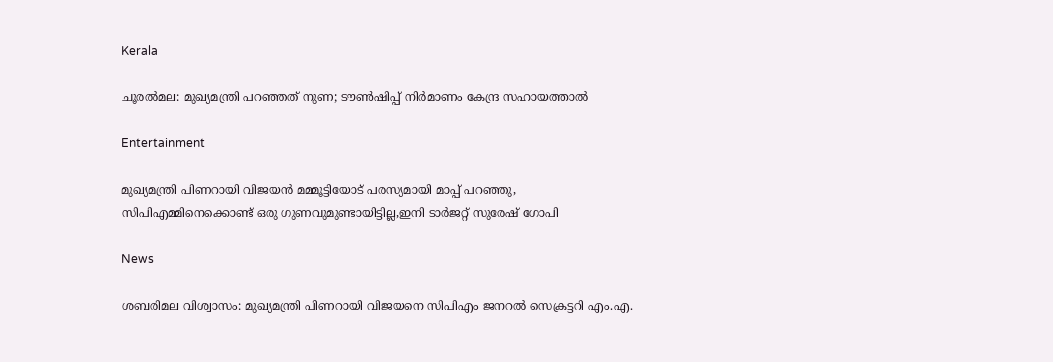Kerala

ചൂരല്‍മല: മുഖ്യമന്ത്രി പറഞ്ഞത് നുണ; ടൗണ്‍ഷിപ്പ് നിര്‍മാണം കേന്ദ്ര സഹായത്താല്‍

Entertainment

മുഖ്യമന്ത്രി പിണറായി വിജയൻ മമ്മൂട്ടിയോട് പരസ്യമായി മാപ്പ് പറഞ്ഞു, സിപിഎമ്മിനെക്കൊണ്ട് ഒരു ഗുണവുമുണ്ടായിട്ടില്ല,ഇനി ടാർജറ്റ് സുരേഷ് ഗോപി

News

ശബരിമല വിശ്വാസം: മുഖ്യമന്ത്രി പിണറായി വിജയനെ സിപിഎം ജനറൽ സെക്രട്ടറി എം.എ.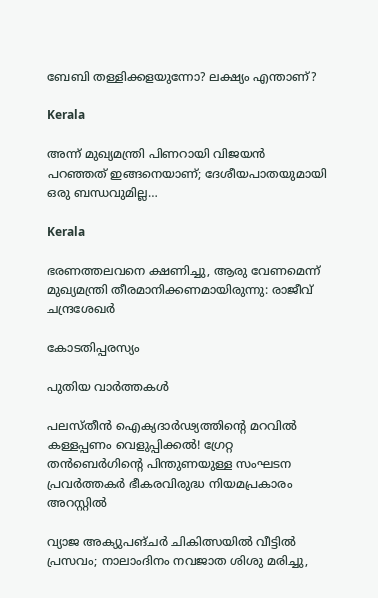ബേബി തള്ളിക്കളയുന്നോ? ലക്ഷ്യം എന്താണ്?

Kerala

അന്ന് മുഖ്യമന്ത്രി പിണറായി വിജയൻ പറഞ്ഞത് ഇങ്ങനെയാണ്; ദേശീയപാതയുമായി ഒരു ബന്ധവുമില്ല…

Kerala

ഭരണത്തലവനെ ക്ഷണിച്ചു, ആരു വേണമെന്ന് മുഖ്യമന്ത്രി തീരമാനിക്കണമായിരുന്നു: രാജീവ് ചന്ദ്രശേഖർ

കോടതിപ്പരസ്യം

പുതിയ വാര്‍ത്തകള്‍

പലസ്തീൻ ഐക്യദാർഢ്യത്തിന്റെ മറവിൽ കള്ളപ്പണം വെളുപ്പിക്കൽ! ഗ്രേറ്റ തന്‍ബെര്‍ഗിന്റെ പിന്തുണയുള്ള സംഘടന പ്രവർത്തകർ ഭീകരവിരുദ്ധ നിയമപ്രകാരം അറസ്റ്റിൽ

വ്യാജ അക്യുപങ്ചർ ചികിത്സയിൽ വീട്ടിൽ പ്രസവം; നാലാംദിനം നവജാത ശിശു മരിച്ചു,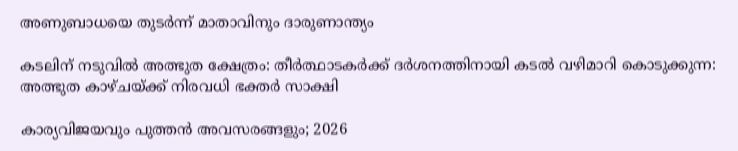അണുബാധയെ തുടർന്ന് മാതാവിനും ദാരുണാന്ത്യം

കടലിന് നടുവില്‍ അത്ഭുത ക്ഷേത്രം: തീര്‍ത്ഥാടകര്‍ക്ക് ദര്‍ശനത്തിനായി കടല്‍ വഴിമാറി കൊടുക്കുന്ന: അത്ഭുത കാഴ്ചയ്‌ക്ക് നിരവധി ഭക്തര്‍ സാക്ഷി

കാര്യവിജയവും പുത്തൻ അവസരങ്ങളും; 2026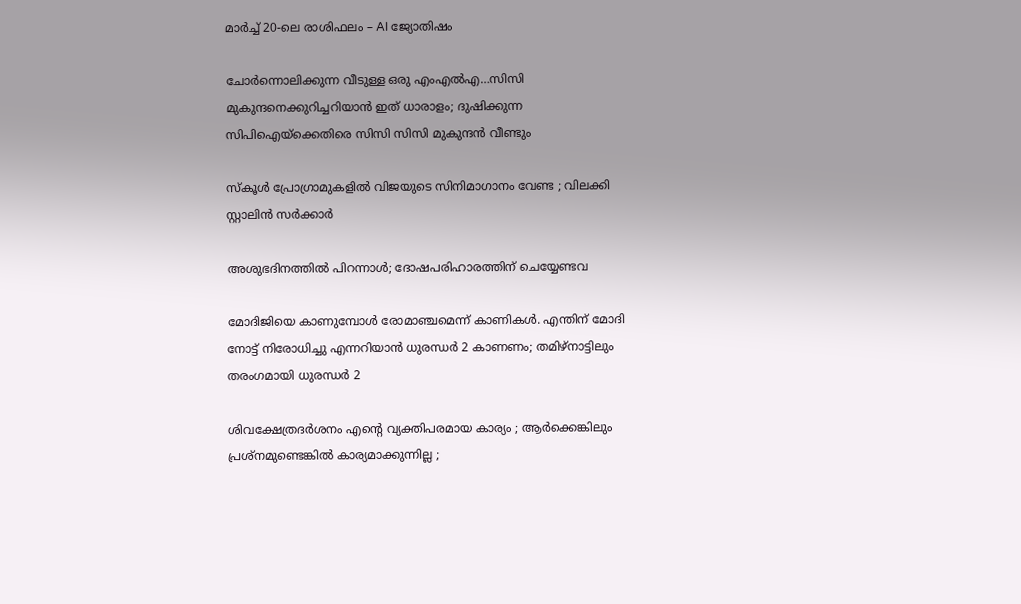മാർച്ച് 20-ലെ രാശിഫലം – AI ജ്യോതിഷം

ചോര്‍ന്നൊലിക്കുന്ന വീടുള്ള ഒരു എംഎല്‍എ…സിസി മുകുന്ദനെക്കുറിച്ചറിയാന്‍ ഇത് ധാരാളം; ദുഷിക്കുന്ന സിപിഐയ്‌ക്കെതിരെ സിസി സിസി മുകുന്ദന്‍ വീണ്ടും

സ്കൂൾ പ്രോഗ്രാമുകളിൽ വിജയുടെ സിനിമാഗാനം വേണ്ട ; വിലക്കി സ്റ്റാലിൻ സർക്കാർ

അശുഭദിനത്തിൽ പിറന്നാൾ; ദോഷപരിഹാരത്തിന് ചെയ്യേണ്ടവ

മോദിജിയെ കാണുമ്പോള്‍ രോമാഞ്ചമെന്ന് കാണികള്‍. എന്തിന് മോദി നോട്ട് നിരോധിച്ചു എന്നറിയാന്‍ ധുരന്ധര്‍ 2 കാണണം; തമിഴ്നാട്ടിലും തരംഗമായി ധുരന്ധര്‍ 2

ശിവക്ഷേത്രദർശനം എന്റെ വ്യക്തിപരമായ കാര്യം ; ആർക്കെങ്കിലും പ്രശ്‌നമുണ്ടെങ്കിൽ കാര്യമാക്കുന്നില്ല ;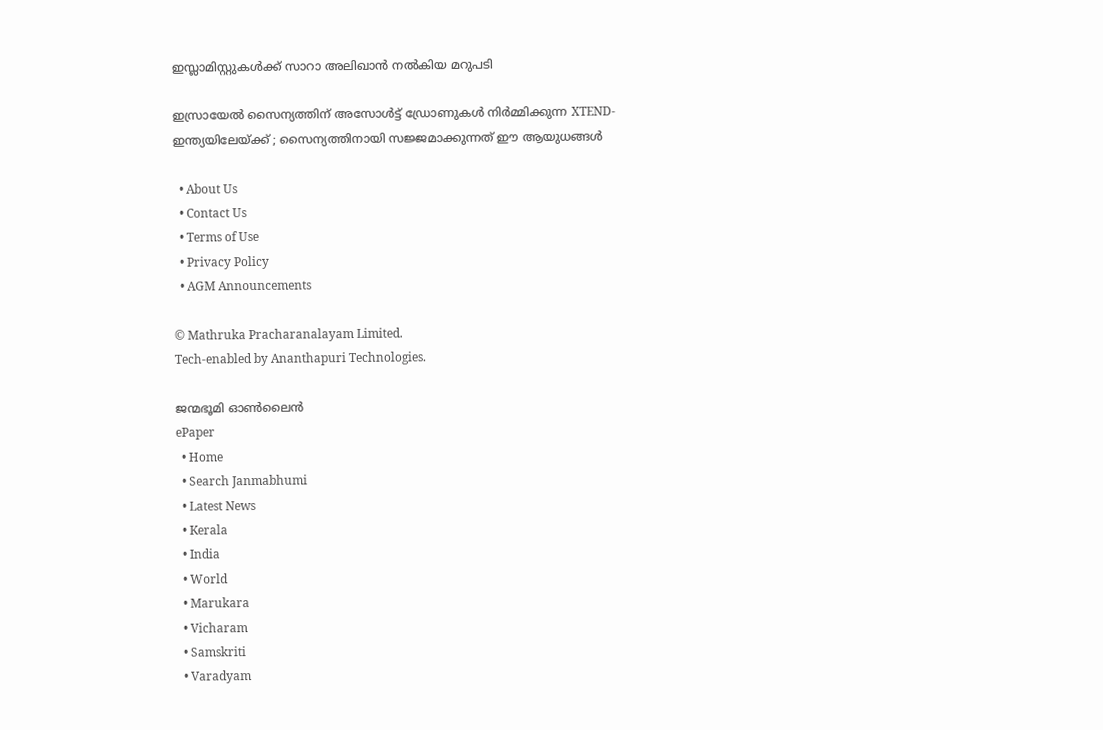ഇസ്ലാമിസ്റ്റുകൾക്ക് സാറാ അലിഖാൻ നൽകിയ മറുപടി

ഇസ്രായേൽ സൈന്യത്തിന് അസോൾട്ട് ഡ്രോണുകൾ നിർമ്മിക്കുന്ന XTEND- ഇന്ത്യയിലേയ്‌ക്ക് ; സൈന്യത്തിനായി സജ്ജമാക്കുന്നത് ഈ ആയുധങ്ങൾ

  • About Us
  • Contact Us
  • Terms of Use
  • Privacy Policy
  • AGM Announcements

© Mathruka Pracharanalayam Limited.
Tech-enabled by Ananthapuri Technologies.

ജന്മഭൂമി ഓണ്‍ലൈന്‍
ePaper
  • Home
  • Search Janmabhumi
  • Latest News
  • Kerala
  • India
  • World
  • Marukara
  • Vicharam
  • Samskriti
  • Varadyam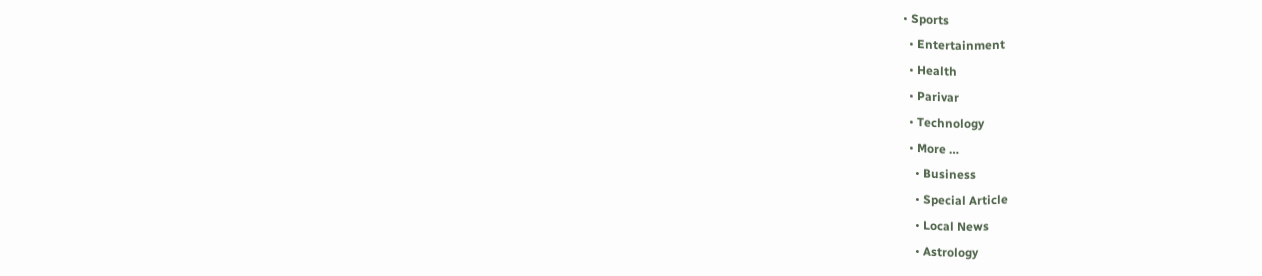• Sports
  • Entertainment
  • Health
  • Parivar
  • Technology
  • More …
    • Business
    • Special Article
    • Local News
    • Astrology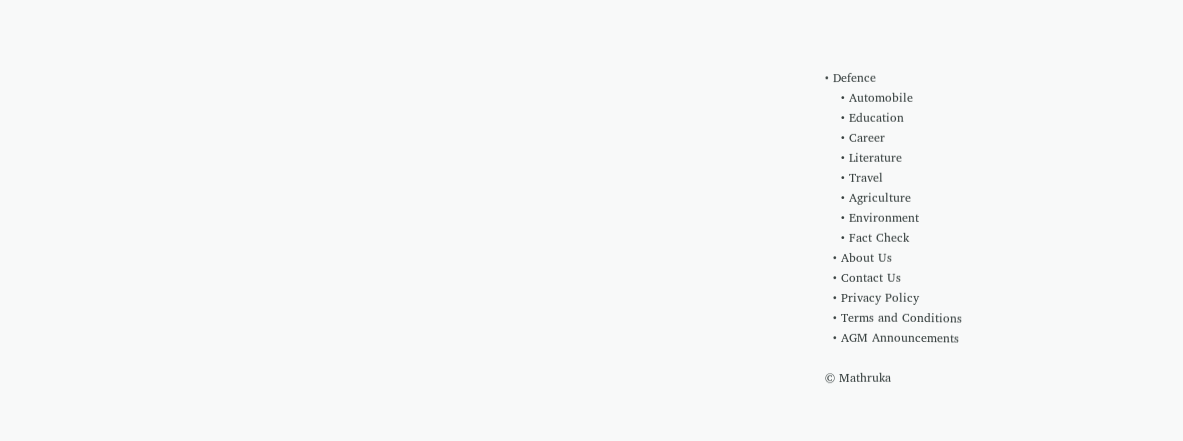• Defence
    • Automobile
    • Education
    • Career
    • Literature
    • Travel
    • Agriculture
    • Environment
    • Fact Check
  • About Us
  • Contact Us
  • Privacy Policy
  • Terms and Conditions
  • AGM Announcements

© Mathruka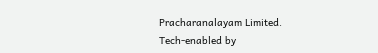Pracharanalayam Limited.
Tech-enabled by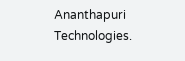Ananthapuri Technologies.